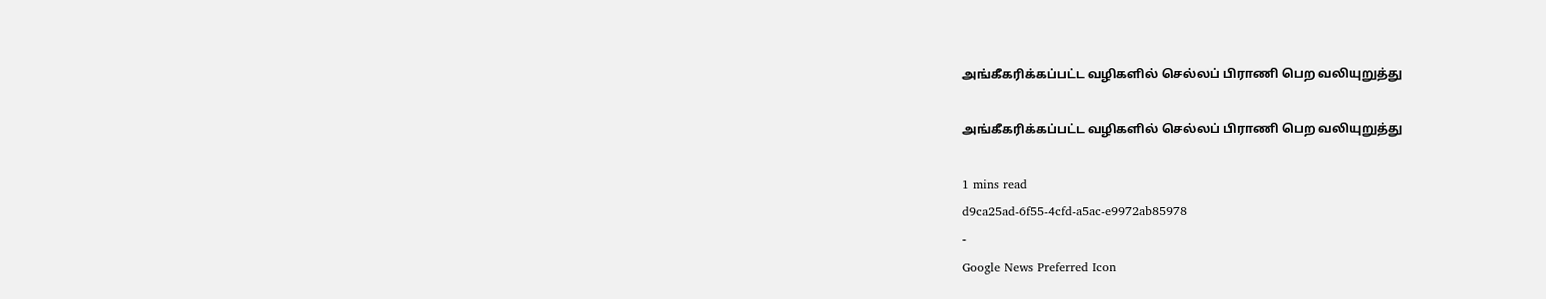அங்கீகரிக்கப்பட்ட வழிகளில் செல்லப் பிராணி பெற வலியுறுத்து

அங்கீகரிக்கப்பட்ட வழிகளில் செல்லப் பிராணி பெற வலியுறுத்து

1 mins read
d9ca25ad-6f55-4cfd-a5ac-e9972ab85978
-
Google News Preferred Icon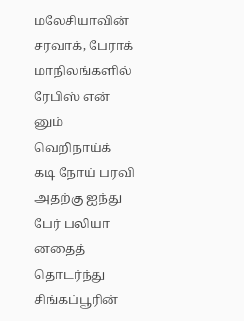மலேசியாவின் சரவாக், பேராக் மாநிலங்களில் ரேபிஸ் என் னும் வெறிநாய்க் கடி நோய் பரவி அதற்கு ஐந்து பேர் பலியா னதைத் தொடர்ந்து சிங்கப்பூரின்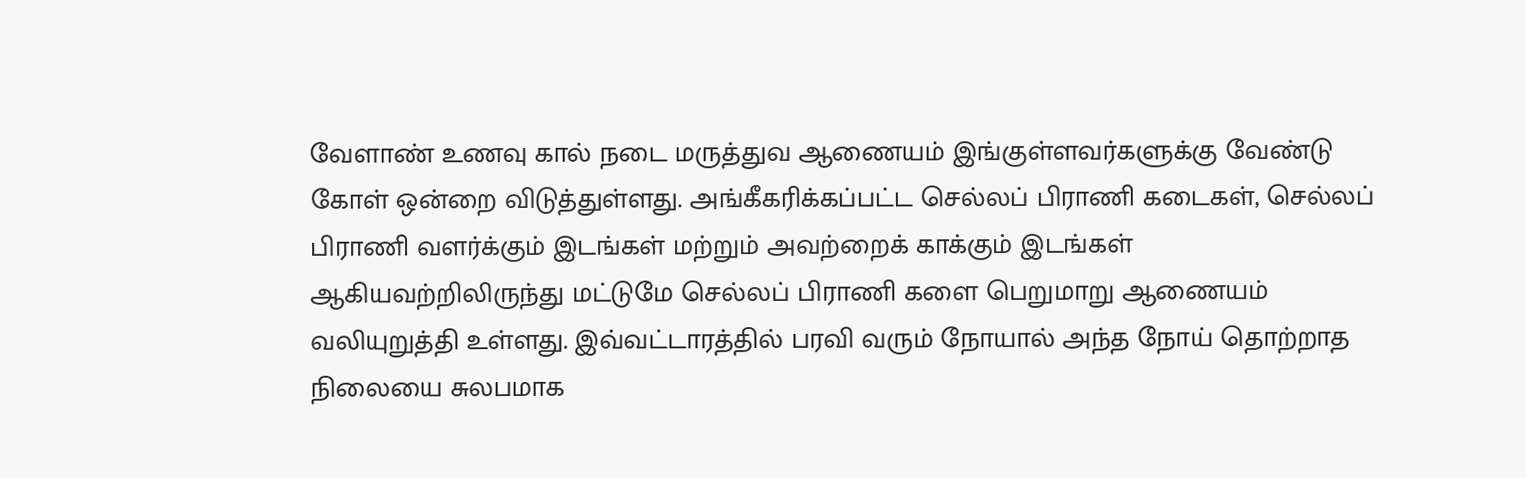வேளாண் உணவு கால் நடை மருத்துவ ஆணையம் இங்குள்ளவர்களுக்கு வேண்டு கோள் ஒன்றை விடுத்துள்ளது. அங்கீகரிக்கப்பட்ட செல்லப் பிராணி கடைகள், செல்லப் பிராணி வளர்க்கும் இடங்கள் மற்றும் அவற்றைக் காக்கும் இடங்கள் ஆகியவற்றிலிருந்து மட்டுமே செல்லப் பிராணி களை பெறுமாறு ஆணையம் வலியுறுத்தி உள்ளது. இவ்வட்டாரத்தில் பரவி வரும் நோயால் அந்த நோய் தொற்றாத நிலையை சுலபமாக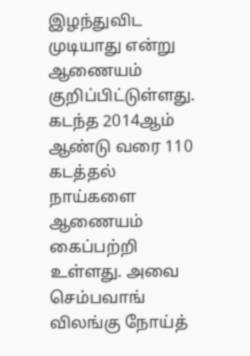இழந்துவிட முடியாது என்று ஆணையம் குறிப்பிட்டுள்ளது. கடந்த 2014ஆம் ஆண்டு வரை 110 கடத்தல் நாய்களை ஆணையம் கைப்பற்றி உள்ளது. அவை செம்பவாங் விலங்கு நோய்த்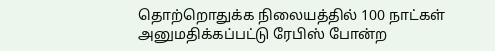தொற்றொதுக்க நிலையத்தில் 100 நாட்கள் அனுமதிக்கப்பட்டு ரேபிஸ் போன்ற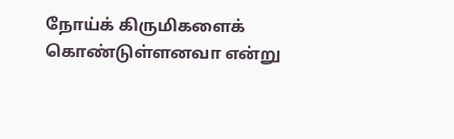நோய்க் கிருமிகளைக் கொண்டுள்ளனவா என்று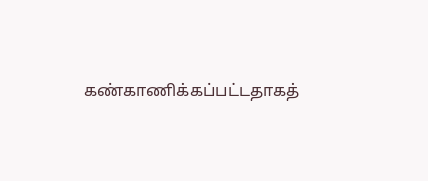கண்காணிக்கப்பட்டதாகத்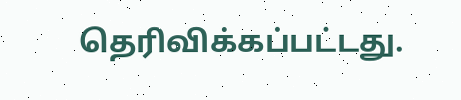தெரிவிக்கப்பட்டது.